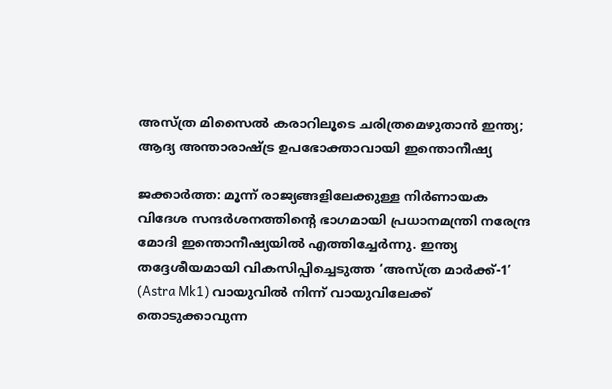അസ്ത്ര മിസൈൽ കരാറിലൂടെ ചരിത്രമെഴുതാൻ ഇന്ത്യ; ആദ്യ അന്താരാഷ്ട്ര ഉപഭോക്താവായി ഇന്തൊനീഷ്യ

ജക്കാർത്ത: മൂന്ന് രാജ്യങ്ങളിലേക്കുള്ള നിർണായക വിദേശ സന്ദർശനത്തിന്റെ ഭാഗമായി പ്രധാനമന്ത്രി നരേന്ദ്ര മോദി ഇന്തൊനീഷ്യയിൽ എത്തിച്ചേർന്നു. ഇന്ത്യ തദ്ദേശീയമായി വികസിപ്പിച്ചെടുത്ത ‘അസ്ത്ര മാർക്ക്-1’ (Astra Mk1) വായുവിൽ നിന്ന് വായുവിലേക്ക് തൊടുക്കാവുന്ന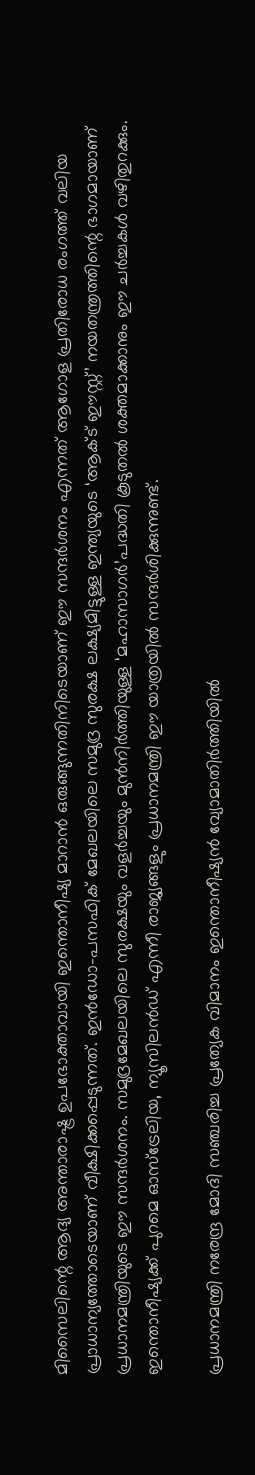മിസൈലിന്റെ ആദ്യ അന്താരാഷ്ട്ര ഉപഭോക്താവായി ഇന്തൊനീഷ്യ മാറാൻ ഒരുങ്ങുന്നതിനിടെയാണ് ഈ സന്ദർശനം എന്നത് ആഗോള പ്രതിരോധ രംഗത്ത് വലിയ പ്രാധാന്യത്തോടെയാണ് വീക്ഷിക്കപ്പെടുന്നത്. ഇൻഡോ-പസഫിക് മേഖലയിലെ സമുദ്ര സുരക്ഷ ലക്ഷ്യമിട്ടുള്ള ഇന്ത്യയുടെ ‘ആക്ട് ഈസ്റ്റ്’ നയതന്ത്രത്തിന്റെ ഭാഗമായാണ് പ്രധാനമന്ത്രിയുടെ ഈ സന്ദർശനം. സമുദ്രമേഖലയിലെ സുരക്ഷയും വളർച്ചയും മുൻനിർത്തിയുള്ള ‘മഹാസാഗർ’പദ്ധതി കൂടുതൽ ശക്തമാക്കാനും ഈ ചർച്ചകൾ വഴിതുറക്കും. ഇന്തൊനീഷ്യക്ക് പുറമെ ഓസ്‌ട്രേലിയ, ന്യൂസിലൻഡ് എന്നീ രാജ്യങ്ങളും പ്രധാനമന്ത്രി ഈ യാത്രയിൽ സന്ദർശിക്കുന്നുണ്ട്.

പ്രധാനമന്ത്രി നരേന്ദ്ര മോദി സഞ്ചരിച്ച പ്രത്യേക വിമാനം ഇന്തൊനീഷ്യൻ വ്യോമാതിർത്തിയിൽ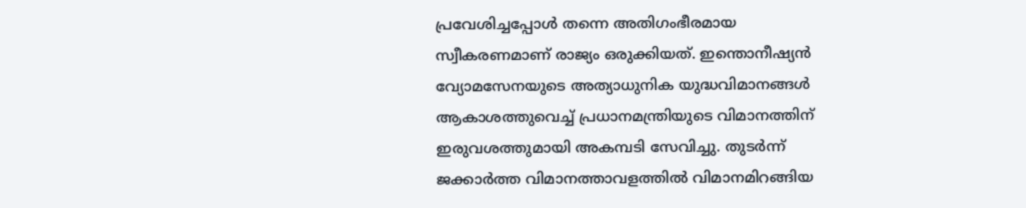പ്രവേശിച്ചപ്പോൾ തന്നെ അതിഗംഭീരമായ സ്വീകരണമാണ് രാജ്യം ഒരുക്കിയത്. ഇന്തൊനീഷ്യൻ വ്യോമസേനയുടെ അത്യാധുനിക യുദ്ധവിമാനങ്ങൾ ആകാശത്തുവെച്ച് പ്രധാനമന്ത്രിയുടെ വിമാനത്തിന് ഇരുവശത്തുമായി അകമ്പടി സേവിച്ചു. തുടർന്ന് ജക്കാർത്ത വിമാനത്താവളത്തിൽ വിമാനമിറങ്ങിയ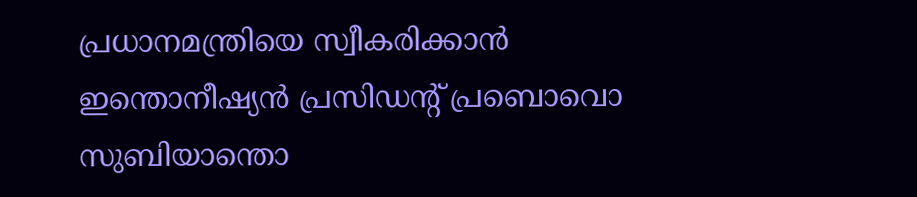പ്രധാനമന്ത്രിയെ സ്വീകരിക്കാൻ ഇന്തൊനീഷ്യൻ പ്രസിഡന്റ് പ്രബൊവൊ സുബിയാന്തൊ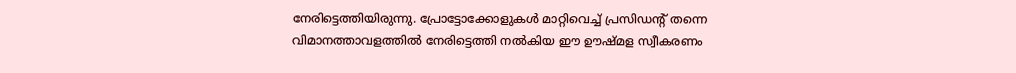നേരിട്ടെത്തിയിരുന്നു. പ്രോട്ടോക്കോളുകൾ മാറ്റിവെച്ച് പ്രസിഡന്റ് തന്നെ വിമാനത്താവളത്തിൽ നേരിട്ടെത്തി നൽകിയ ഈ ഊഷ്മള സ്വീകരണം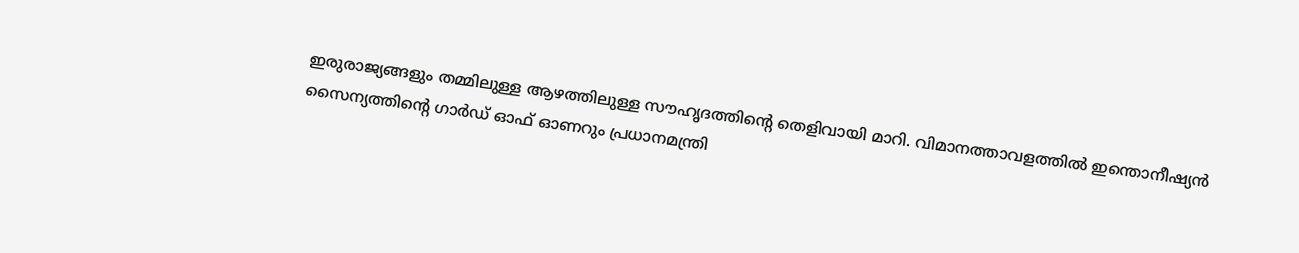ഇരുരാജ്യങ്ങളും തമ്മിലുള്ള ആഴത്തിലുള്ള സൗഹൃദത്തിന്റെ തെളിവായി മാറി. വിമാനത്താവളത്തിൽ ഇന്തൊനീഷ്യൻ സൈന്യത്തിന്റെ ഗാർഡ് ഓഫ് ഓണറും പ്രധാനമന്ത്രി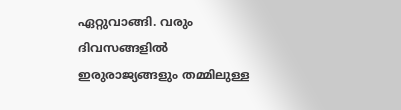ഏറ്റുവാങ്ങി. വരും ദിവസങ്ങളിൽ ഇരുരാജ്യങ്ങളും തമ്മിലുള്ള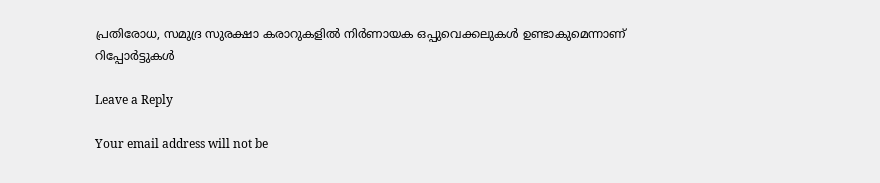പ്രതിരോധ, സമുദ്ര സുരക്ഷാ കരാറുകളിൽ നിർണായക ഒപ്പുവെക്കലുകൾ ഉണ്ടാകുമെന്നാണ് റിപ്പോർട്ടുകൾ

Leave a Reply

Your email address will not be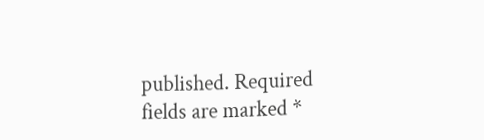published. Required fields are marked *